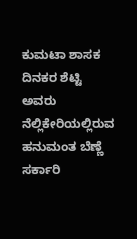ಕುಮಟಾ ಶಾಸಕ ದಿನಕರ ಶೆಟ್ಟಿ ಅವರು ನೆಲ್ಲಿಕೇರಿಯಲ್ಲಿರುವ ಹನುಮಂತ ಬೆಣ್ಣೆ ಸರ್ಕಾರಿ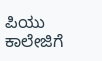ಪಿಯು ಕಾಲೇಜಿಗೆ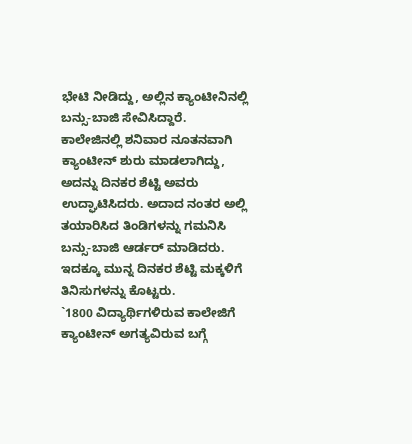ಭೇಟಿ ನೀಡಿದ್ದು, ಅಲ್ಲಿನ ಕ್ಯಾಂಟೀನಿನಲ್ಲಿ ಬನ್ಸು-ಬಾಜಿ ಸೇವಿಸಿದ್ದಾರೆ.
ಕಾಲೇಜಿನಲ್ಲಿ ಶನಿವಾರ ನೂತನವಾಗಿ ಕ್ಯಾಂಟೀನ್ ಶುರು ಮಾಡಲಾಗಿದ್ದು, ಅದನ್ನು ದಿನಕರ ಶೆಟ್ಟಿ ಅವರು ಉದ್ಘಾಟಿಸಿದರು. ಅದಾದ ನಂತರ ಅಲ್ಲಿ ತಯಾರಿಸಿದ ತಿಂಡಿಗಳನ್ನು ಗಮನಿಸಿ ಬನ್ಸು-ಬಾಜಿ ಆರ್ಡರ್ ಮಾಡಿದರು. ಇದಕ್ಕೂ ಮುನ್ನ ದಿನಕರ ಶೆಟ್ಟಿ ಮಕ್ಕಳಿಗೆ ತಿನಿಸುಗಳನ್ನು ಕೊಟ್ಟರು.
`1800 ವಿದ್ಯಾರ್ಥಿಗಳಿರುವ ಕಾಲೇಜಿಗೆ ಕ್ಯಾಂಟೀನ್ ಅಗತ್ಯವಿರುವ ಬಗ್ಗೆ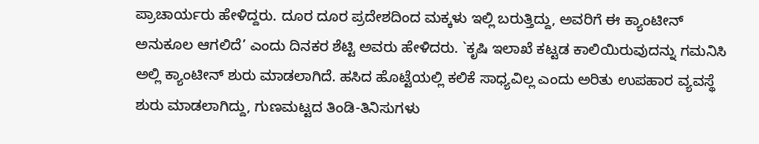ಪ್ರಾಚಾರ್ಯರು ಹೇಳಿದ್ದರು. ದೂರ ದೂರ ಪ್ರದೇಶದಿಂದ ಮಕ್ಕಳು ಇಲ್ಲಿ ಬರುತ್ತಿದ್ದು, ಅವರಿಗೆ ಈ ಕ್ಯಾಂಟೀನ್ ಅನುಕೂಲ ಆಗಲಿದೆ’ ಎಂದು ದಿನಕರ ಶೆಟ್ಟಿ ಅವರು ಹೇಳಿದರು. `ಕೃಷಿ ಇಲಾಖೆ ಕಟ್ಟಡ ಕಾಲಿಯಿರುವುದನ್ನು ಗಮನಿಸಿ ಅಲ್ಲಿ ಕ್ಯಾಂಟೀನ್ ಶುರು ಮಾಡಲಾಗಿದೆ. ಹಸಿದ ಹೊಟ್ಟೆಯಲ್ಲಿ ಕಲಿಕೆ ಸಾಧ್ಯವಿಲ್ಲ ಎಂದು ಅರಿತು ಉಪಹಾರ ವ್ಯವಸ್ಥೆ ಶುರು ಮಾಡಲಾಗಿದ್ದು, ಗುಣಮಟ್ಟದ ತಿಂಡಿ-ತಿನಿಸುಗಳು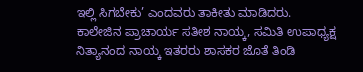ಇಲ್ಲಿ ಸಿಗಬೇಕು’ ಎಂದವರು ತಾಕೀತು ಮಾಡಿದರು.
ಕಾಲೇಜಿನ ಪ್ರಾಚಾರ್ಯ ಸತೀಶ ನಾಯ್ಕ, ಸಮಿತಿ ಉಪಾಧ್ಯಕ್ಷ ನಿತ್ಯಾನಂದ ನಾಯ್ಕ ಇತರರು ಶಾಸಕರ ಜೊತೆ ತಿಂಡಿ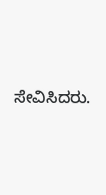ಸೇವಿಸಿದರು.